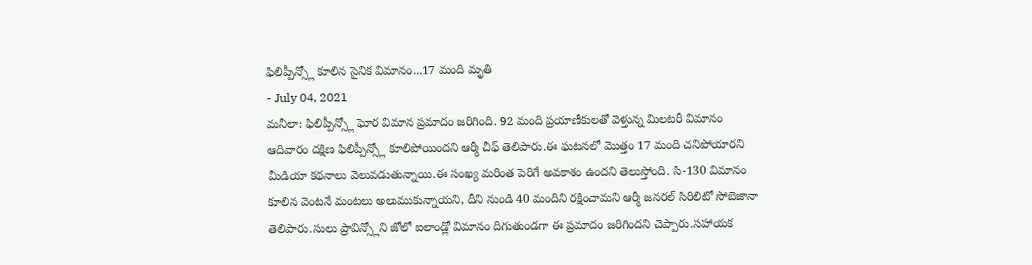ఫిలిప్పీన్స్లో కూలిన సైనిక విమానం...17 మంది మృతి
- July 04, 2021
మనీలా: ఫిలిప్పీన్స్లో ఘోర విమాన ప్రమాదం జరిగింది. 92 మంది ప్రయాణీకులతో వెళ్తున్న మిలటరీ విమానం ఆదివారం దక్షిణ ఫిలిప్పీన్స్లో కూలిపోయిందని ఆర్మీ చీఫ్ తెలిపారు.ఈ ఘటనలో మొత్తం 17 మంది చనిపోయారని మీడియా కథనాలు వెలువడుతున్నాయి.ఈ సంఖ్య మరింత పెరిగే అవకాశం ఉందని తెలుస్తోంది. సి-130 విమానం కూలిన వెంటనే మంటలు అలుముకున్నాయని, దీని నుండి 40 మందిని రక్షించామని ఆర్మీ జనరల్ సిరిలిటో సోబెజానా తెలిపారు.సులు ప్రావిన్స్లోని జోలో ఐలాండ్లో విమానం దిగుతుండగా ఈ ప్రమాదం జరిగిందని చెప్పారు.సహాయక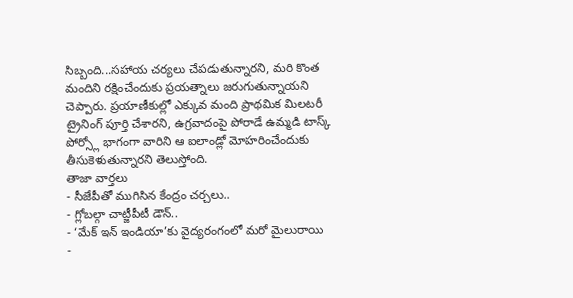సిబ్బంది...సహాయ చర్యలు చేపడుతున్నారని, మరి కొంత మందిని రక్షించేందుకు ప్రయత్నాలు జరుగుతున్నాయని చెప్పారు. ప్రయాణీకుల్లో ఎక్కువ మంది ప్రాథమిక మిలటరీ ట్రైనింగ్ పూర్తి చేశారని, ఉగ్రవాదంపై పోరాడే ఉమ్మడి టాస్క్ పోర్స్లో భాగంగా వారిని ఆ ఐలాండ్లో మోహరించేందుకు తీసుకెళుతున్నారని తెలుస్తోంది.
తాజా వార్తలు
- సీజేపీతో ముగిసిన కేంద్రం చర్చలు..
- గ్లోబల్గా చాట్జీపీటీ డౌన్..
- ‘మేక్ ఇన్ ఇండియా’కు వైద్యరంగంలో మరో మైలురాయి
-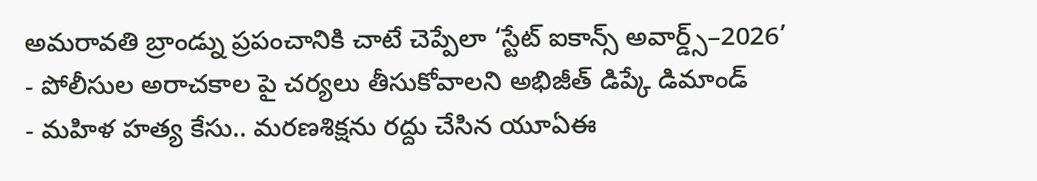అమరావతి బ్రాండ్ను ప్రపంచానికి చాటే చెప్పేలా ‘స్టేట్ ఐకాన్స్ అవార్డ్స్–2026’
- పోలీసుల అరాచకాల పై చర్యలు తీసుకోవాలని అభిజీత్ డిప్కే డిమాండ్
- మహిళ హత్య కేసు.. మరణశిక్షను రద్దు చేసిన యూఏఈ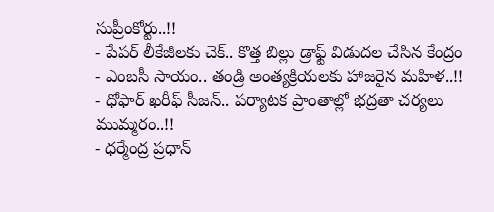సుప్రీంకోర్టు..!!
- పేపర్ లీకేజీలకు చెక్.. కొత్త బిల్లు డ్రాఫ్ట్ విడుదల చేసిన కేంద్రం
- ఎంబసీ సాయం.. తండ్రి అంత్యక్రియలకు హాజరైన మహిళ..!!
- ధోఫార్ ఖరీఫ్ సీజన్.. పర్యాటక ప్రాంతాల్లో భద్రతా చర్యలు ముమ్మరం..!!
- ధర్మేంద్ర ప్రధాన్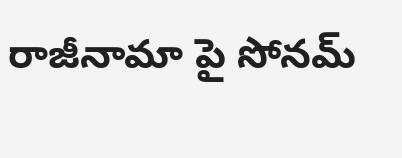రాజీనామా పై సోనమ్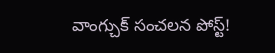వాంగ్చుక్ సంచలన పోస్ట్!